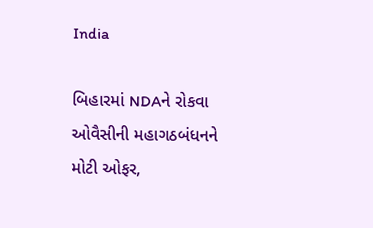India

બિહારમાં NDAને રોકવા ઓવૈસીની મહાગઠબંધનને મોટી ઓફર,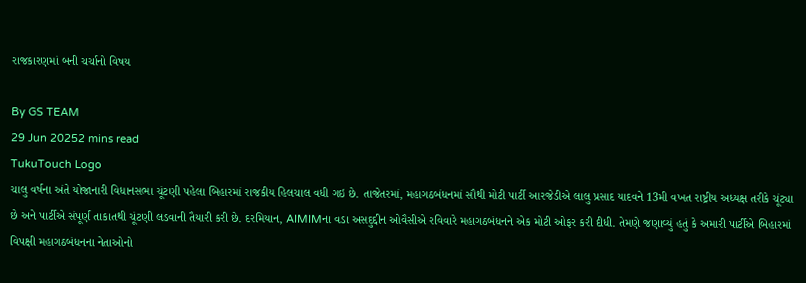રાજકારણમાં બની ચર્ચાનો વિષય

By GS TEAM
29 Jun 20252 mins read
TukuTouch Logo
ચાલુ વર્ષના અંતે યોજાનારી વિધાનસભા ચૂંટણી પહેલા બિહારમાં રાજકીય હિલચાલ વધી ગઇ છે. તાજેતરમાં, મહાગઠબંધનમાં સૌથી મોટી પાર્ટી આરજેડીએ લાલુ પ્રસાદ યાદવને 13મી વખત રાષ્ટ્રીય અધ્યક્ષ તરીકે ચૂંટ્યા છે અને પાર્ટીએ સંપૂર્ણ તાકાતથી ચૂંટણી લડવાની તૈયારી કરી છે. દરમિયાન, AIMIMના વડા અસદુદ્દીન ઓવૈસીએ રવિવારે મહાગઠબંધનને એક મોટી ઓફર કરી દીધી. તેમણે જણાવ્યું હતું કે અમારી પાર્ટીએ બિહારમાં વિપક્ષી મહાગઠબંધનના નેતાઓનો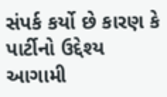સંપર્ક કર્યો છે કારણ કે પાર્ટીનો ઉદ્દેશ્ય આગામી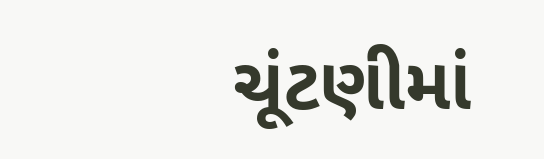ચૂંટણીમાં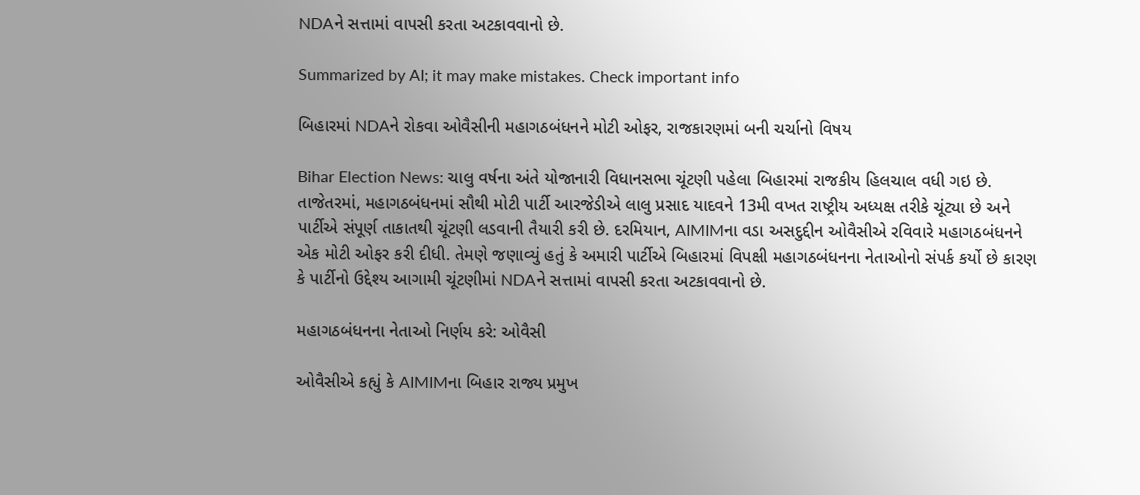NDAને સત્તામાં વાપસી કરતા અટકાવવાનો છે.

Summarized by AI; it may make mistakes. Check important info

બિહારમાં NDAને રોકવા ઓવૈસીની મહાગઠબંધનને મોટી ઓફર, રાજકારણમાં બની ચર્ચાનો વિષય

Bihar Election News: ચાલુ વર્ષના અંતે યોજાનારી વિધાનસભા ચૂંટણી પહેલા બિહારમાં રાજકીય હિલચાલ વધી ગઇ છે. તાજેતરમાં, મહાગઠબંધનમાં સૌથી મોટી પાર્ટી આરજેડીએ લાલુ પ્રસાદ યાદવને 13મી વખત રાષ્ટ્રીય અધ્યક્ષ તરીકે ચૂંટ્યા છે અને પાર્ટીએ સંપૂર્ણ તાકાતથી ચૂંટણી લડવાની તૈયારી કરી છે. દરમિયાન, AIMIMના વડા અસદુદ્દીન ઓવૈસીએ રવિવારે મહાગઠબંધનને એક મોટી ઓફર કરી દીધી. તેમણે જણાવ્યું હતું કે અમારી પાર્ટીએ બિહારમાં વિપક્ષી મહાગઠબંધનના નેતાઓનો સંપર્ક કર્યો છે કારણ કે પાર્ટીનો ઉદ્દેશ્ય આગામી ચૂંટણીમાં NDAને સત્તામાં વાપસી કરતા અટકાવવાનો છે.

મહાગઠબંધનના નેતાઓ નિર્ણય કરે: ઓવૈસી

ઓવૈસીએ કહ્યું કે AIMIMના બિહાર રાજ્ય પ્રમુખ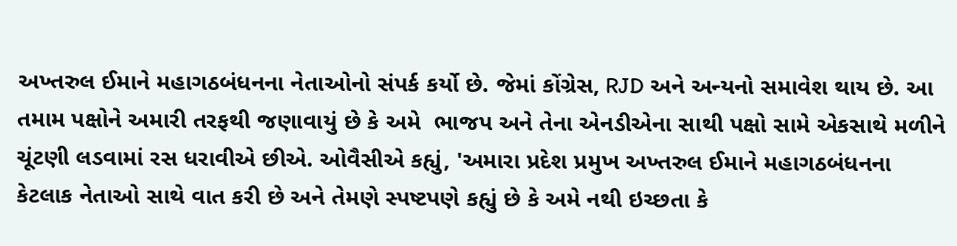અખ્તરુલ ઈમાને મહાગઠબંધનના નેતાઓનો સંપર્ક કર્યો છે. જેમાં કોંગ્રેસ, RJD અને અન્યનો સમાવેશ થાય છે. આ તમામ પક્ષોને અમારી તરફથી જણાવાયું છે કે અમે  ભાજપ અને તેના એનડીએના સાથી પક્ષો સામે એકસાથે મળીને ચૂંટણી લડવામાં રસ ધરાવીએ છીએ. ઓવૈસીએ કહ્યું, 'અમારા પ્રદેશ પ્રમુખ અખ્તરુલ ઈમાને મહાગઠબંધનના કેટલાક નેતાઓ સાથે વાત કરી છે અને તેમણે સ્પષ્ટપણે કહ્યું છે કે અમે નથી ઇચ્છતા કે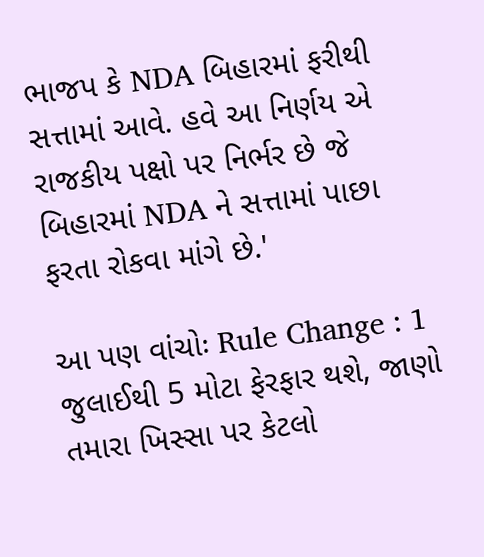ભાજપ કે NDA બિહારમાં ફરીથી સત્તામાં આવે. હવે આ નિર્ણય એ રાજકીય પક્ષો પર નિર્ભર છે જે બિહારમાં NDA ને સત્તામાં પાછા ફરતા રોકવા માંગે છે.'

આ પણ વાંચોઃ Rule Change : 1 જુલાઈથી 5 મોટા ફેરફાર થશે, જાણો તમારા ખિસ્સા પર કેટલો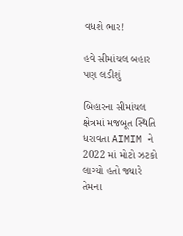વધશે ભાર!

હવે સીમાંચલ બહાર પણ લડીશું

બિહારના સીમાંચલ ક્ષેત્રમાં મજબૂત સ્થિતિ ધરાવતા AIMIM ને 2022 માં મોટો ઝટકો લાગ્યો હતો જ્યારે તેમના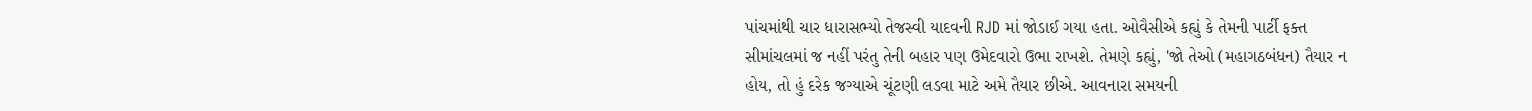પાંચમાંથી ચાર ધારાસભ્યો તેજસ્વી યાદવની RJD માં જોડાઈ ગયા હતા. ઓવૈસીએ કહ્યું કે તેમની પાર્ટી ફક્ત સીમાંચલમાં જ નહીં પરંતુ તેની બહાર પણ ઉમેદવારો ઉભા રાખશે. તેમણે કહ્યું, 'જો તેઓ (મહાગઠબંધન) તૈયાર ન હોય, તો હું દરેક જગ્યાએ ચૂંટણી લડવા માટે અમે તૈયાર છીએ. આવનારા સમયની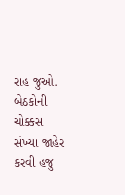રાહ જુઓ. બેઠકોની ચોક્કસ સંખ્યા જાહેર કરવી હજુ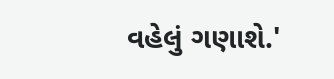વહેલું ગણાશે.'